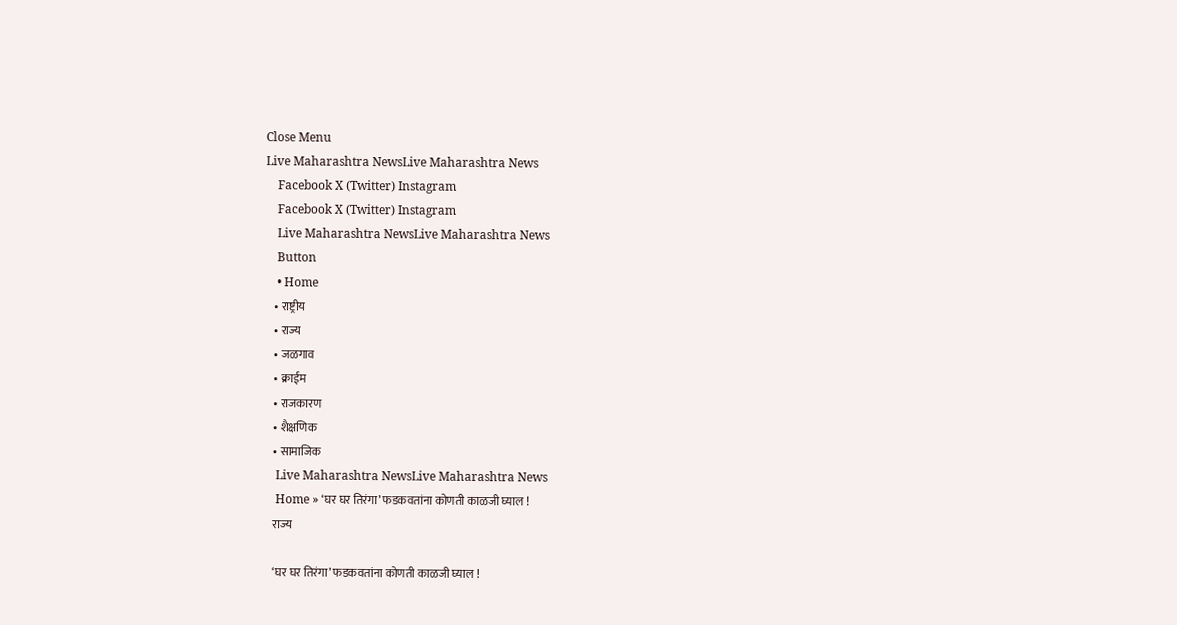Close Menu
Live Maharashtra NewsLive Maharashtra News
    Facebook X (Twitter) Instagram
    Facebook X (Twitter) Instagram
    Live Maharashtra NewsLive Maharashtra News
    Button
    • Home
    • राष्ट्रीय
    • राज्य
    • जळगाव
    • क्राईम
    • राजकारण
    • शैक्षणिक
    • सामाजिक
    Live Maharashtra NewsLive Maharashtra News
    Home » ‘घर घर तिरंगा’ फडकवतांना कोणती काळजी घ्याल !
    राज्य

    ‘घर घर तिरंगा’ फडकवतांना कोणती काळजी घ्याल !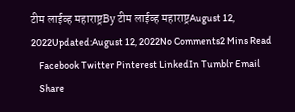टीम लाईव्ह महाराष्ट्रBy टीम लाईव्ह महाराष्ट्रAugust 12, 2022Updated:August 12, 2022No Comments2 Mins Read
    Facebook Twitter Pinterest LinkedIn Tumblr Email
    Share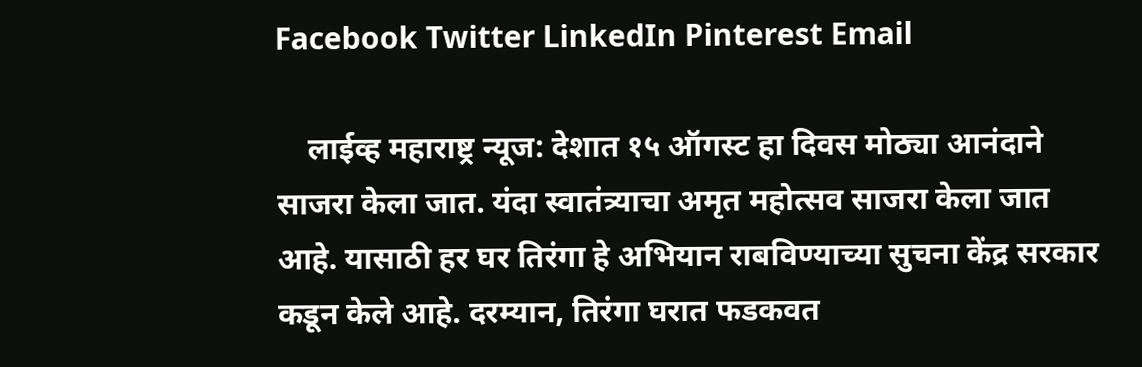Facebook Twitter LinkedIn Pinterest Email

    लाईव्ह महाराष्ट्र न्यूज: देशात १५ ऑगस्ट हा दिवस मोठ्या आनंदाने साजरा केला जात. यंदा स्वातंत्र्याचा अमृत महोत्सव साजरा केला जात आहे. यासाठी हर घर तिरंगा हे अभियान राबविण्याच्या सुचना केंद्र सरकार कडून केले आहे. दरम्यान, तिरंगा घरात फडकवत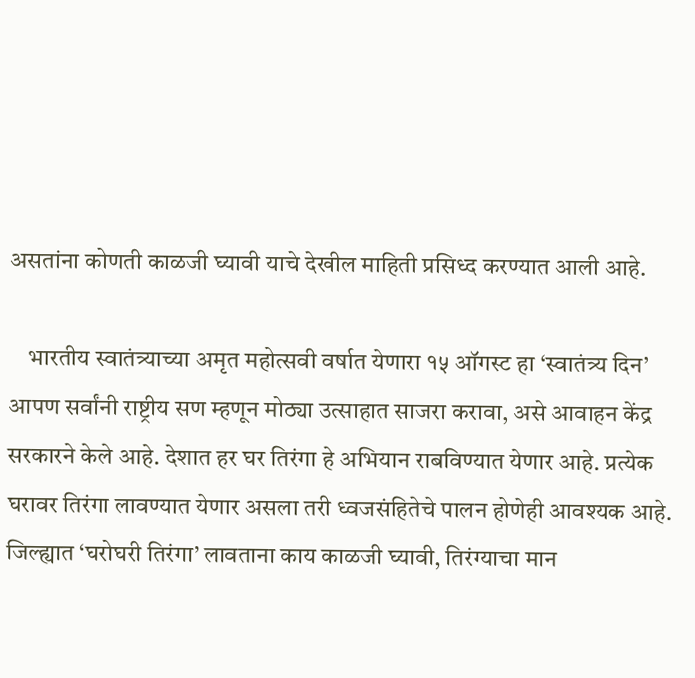असतांना कोणती काळजी घ्यावी याचे देखील माहिती प्रसिध्द करण्यात आली आहे.

    भारतीय स्वातंत्र्याच्या अमृत महोत्सवी वर्षात येणारा १५ ऑगस्ट हा ‘स्वातंत्र्य दिन’ आपण सर्वांनी राष्ट्रीय सण म्हणून मोठ्या उत्साहात साजरा करावा, असे आवाहन केंद्र सरकारने केले आहे. देशात हर घर तिरंगा हे अभियान राबविण्यात येणार आहे. प्रत्येक घरावर तिरंगा लावण्यात येणार असला तरी ध्वजसंहितेचे पालन होणेही आवश्यक आहे. जिल्ह्यात ‘घरोघरी तिरंगा’ लावताना काय काळजी घ्यावी, तिरंग्याचा मान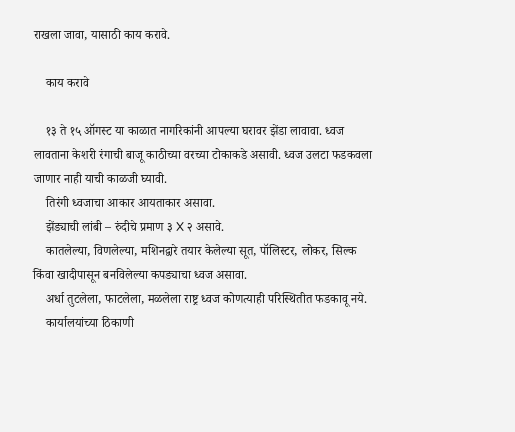राखला जावा, यासाठी काय करावे.

    काय करावे

    १३ ते १५ ऑगस्ट या काळात नागरिकांनी आपल्या घरावर झेंडा लावावा. ध्वज लावताना केशरी रंगाची बाजू काठीच्या वरच्या टोकाकडे असावी. ध्वज उलटा फडकवला जाणार नाही याची काळजी घ्यावी.
    तिरंगी ध्वजाचा आकार आयताकार असावा.
    झेंड्याची लांबी – रुंदीचे प्रमाण ३ X २ असावे.
    कातलेल्या, विणलेल्या, मशिनद्वारे तयार केलेल्या सूत, पॉलिस्टर, लोकर, सिल्क किंवा खादीपासून बनविलेल्या कपड्याचा ध्वज असावा.
    अर्धा तुटलेला, फाटलेला, मळलेला राष्ट्र ध्वज कोणत्याही परिस्थितीत फडकावू नये.
    कार्यालयांच्या ठिकाणी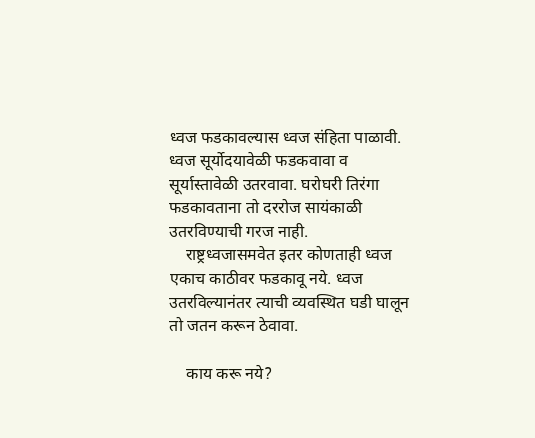ध्वज फडकावल्यास ध्वज संहिता पाळावी. ध्वज सूर्योदयावेळी फडकवावा व सूर्यास्तावेळी उतरवावा. घरोघरी तिरंगा फडकावताना तो दररोज सायंकाळी उतरविण्याची गरज नाही.
    राष्ट्रध्वजासमवेत इतर कोणताही ध्वज एकाच काठीवर फडकावू नये. ध्वज उतरविल्यानंतर त्याची व्यवस्थित घडी घालून तो जतन करून ठेवावा.

    काय करू नये?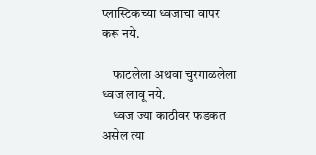प्लास्टिकच्या ध्वजाचा वापर करू नये.

    फाटलेला अथवा चुरगाळलेला ध्वज लावू नये.
    ध्वज ज्या काठीवर फडकत असेल त्या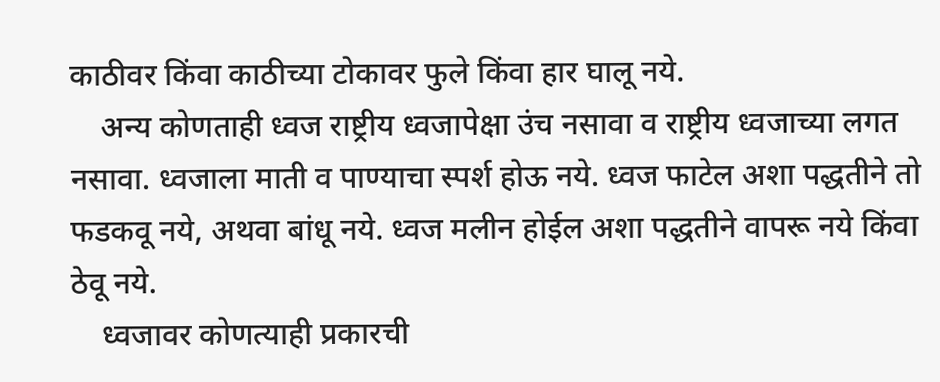काठीवर किंवा काठीच्या टोकावर फुले किंवा हार घालू नये.
    अन्य कोणताही ध्वज राष्ट्रीय ध्वजापेक्षा उंच नसावा व राष्ट्रीय ध्वजाच्या लगत नसावा. ध्वजाला माती व पाण्याचा स्पर्श होऊ नये. ध्वज फाटेल अशा पद्धतीने तो फडकवू नये, अथवा बांधू नये. ध्वज मलीन होईल अशा पद्धतीने वापरू नये किंवा ठेवू नये.
    ध्वजावर कोणत्याही प्रकारची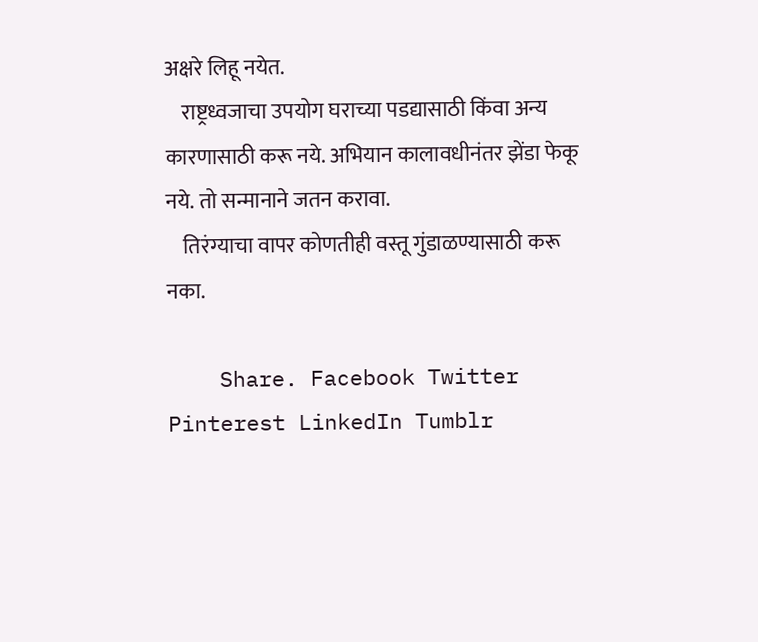अक्षरे लिहू नयेत.
    राष्ट्रध्वजाचा उपयोग घराच्या पडद्यासाठी किंवा अन्य कारणासाठी करू नये. अभियान कालावधीनंतर झेंडा फेकू नये. तो सन्मानाने जतन करावा.
    तिरंग्याचा वापर कोणतीही वस्तू गुंडाळण्यासाठी करू नका.

    Share. Facebook Twitter Pinterest LinkedIn Tumblr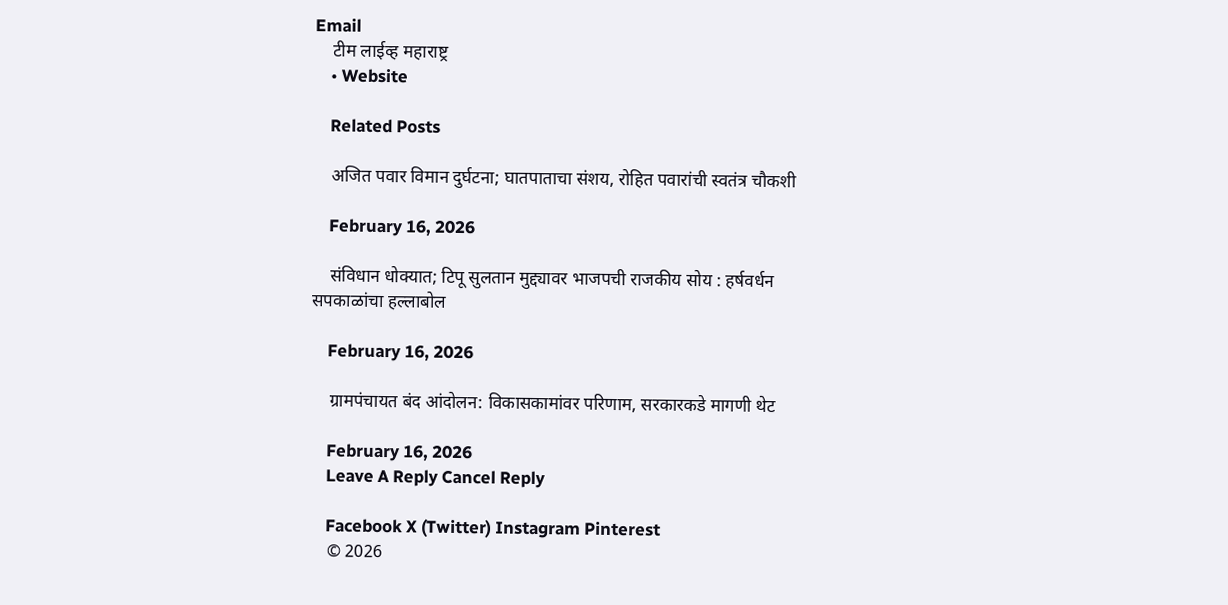Email
    टीम लाईव्ह महाराष्ट्र
    • Website

    Related Posts

    अजित पवार विमान दुर्घटना; घातपाताचा संशय, रोहित पवारांची स्वतंत्र चौकशी

    February 16, 2026

    संविधान धोक्यात; टिपू सुलतान मुद्द्यावर भाजपची राजकीय सोय : हर्षवर्धन सपकाळांचा हल्लाबोल

    February 16, 2026

    ग्रामपंचायत बंद आंदोलन: विकासकामांवर परिणाम, सरकारकडे मागणी थेट

    February 16, 2026
    Leave A Reply Cancel Reply

    Facebook X (Twitter) Instagram Pinterest
    © 2026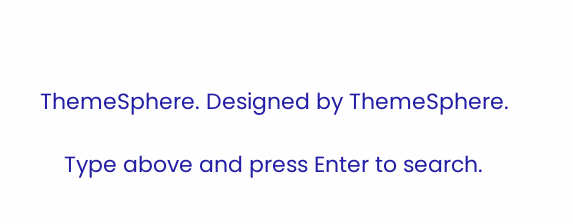ThemeSphere. Designed by ThemeSphere.

    Type above and press Enter to search.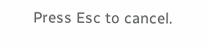Press Esc to cancel.